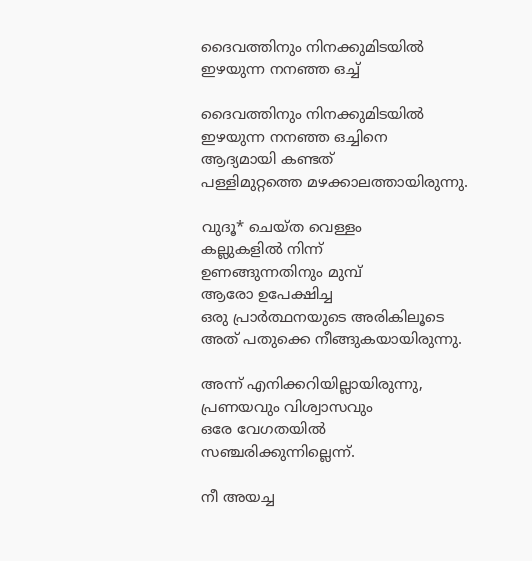ദൈവത്തിനും നിനക്കുമിടയിൽ ഇഴയുന്ന നനഞ്ഞ ഒച്ച്

ദൈവത്തിനും നിനക്കുമിടയിൽ
ഇഴയുന്ന നനഞ്ഞ ഒച്ചിനെ
ആദ്യമായി കണ്ടത്
പള്ളിമുറ്റത്തെ മഴക്കാലത്തായിരുന്നു.

വുദൂ* ചെയ്ത വെള്ളം
കല്ലുകളിൽ നിന്ന്
ഉണങ്ങുന്നതിനും മുമ്പ്
ആരോ ഉപേക്ഷിച്ച
ഒരു പ്രാർത്ഥനയുടെ അരികിലൂടെ
അത് പതുക്കെ നീങ്ങുകയായിരുന്നു.

അന്ന് എനിക്കറിയില്ലായിരുന്നു,
പ്രണയവും വിശ്വാസവും
ഒരേ വേഗതയിൽ
സഞ്ചരിക്കുന്നില്ലെന്ന്.

നീ അയച്ച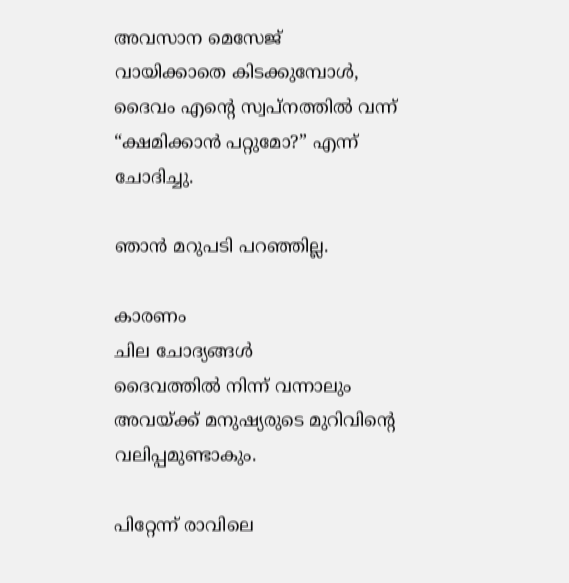അവസാന മെസേജ്
വായിക്കാതെ കിടക്കുമ്പോൾ,
ദൈവം എന്റെ സ്വപ്നത്തിൽ വന്ന്
“ക്ഷമിക്കാൻ പറ്റുമോ?” എന്ന് ചോദിച്ചു.

ഞാൻ മറുപടി പറഞ്ഞില്ല.

കാരണം
ചില ചോദ്യങ്ങൾ
ദൈവത്തിൽ നിന്ന് വന്നാലും
അവയ്ക്ക് മനുഷ്യരുടെ മുറിവിന്റെ വലിപ്പമുണ്ടാകും.

പിറ്റേന്ന് രാവിലെ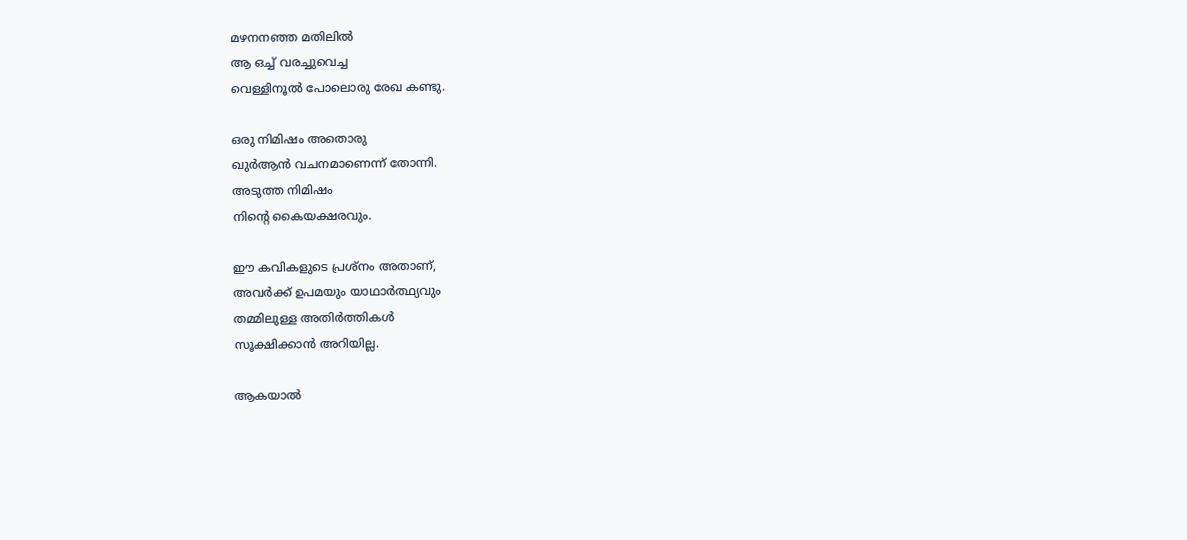മഴനനഞ്ഞ മതിലിൽ
ആ ഒച്ച് വരച്ചുവെച്ച
വെള്ളിനൂൽ പോലൊരു രേഖ കണ്ടു.

ഒരു നിമിഷം അതൊരു
ഖുർആൻ വചനമാണെന്ന് തോന്നി.
അടുത്ത നിമിഷം
നിന്റെ കൈയക്ഷരവും.

ഈ കവികളുടെ പ്രശ്നം അതാണ്,
അവർക്ക് ഉപമയും യാഥാർത്ഥ്യവും
തമ്മിലുള്ള അതിർത്തികൾ
സൂക്ഷിക്കാൻ അറിയില്ല.

ആകയാൽ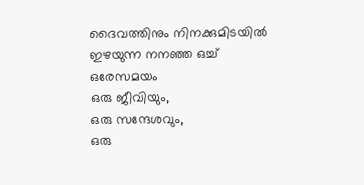ദൈവത്തിനും നിനക്കുമിടയിൽ
ഇഴയുന്ന നനഞ്ഞ ഒച്ച്
ഒരേസമയം
ഒരു ജീവിയും,
ഒരു സന്ദേശവും,
ഒരു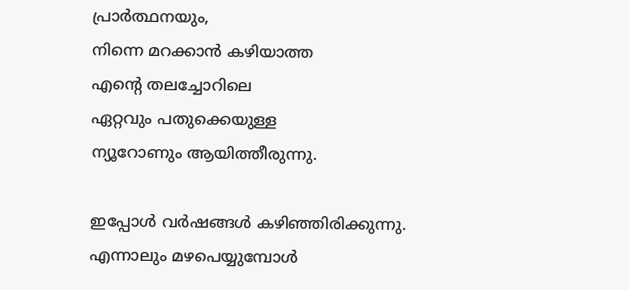പ്രാർത്ഥനയും,
നിന്നെ മറക്കാൻ കഴിയാത്ത
എന്റെ തലച്ചോറിലെ
ഏറ്റവും പതുക്കെയുള്ള
ന്യൂറോണും ആയിത്തീരുന്നു.

ഇപ്പോൾ വർഷങ്ങൾ കഴിഞ്ഞിരിക്കുന്നു.
എന്നാലും മഴപെയ്യുമ്പോൾ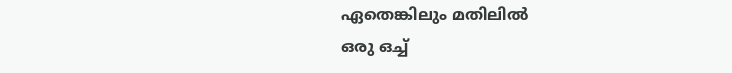ഏതെങ്കിലും മതിലിൽ
ഒരു ഒച്ച്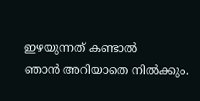ഇഴയുന്നത് കണ്ടാൽ
ഞാൻ അറിയാതെ നിൽക്കും.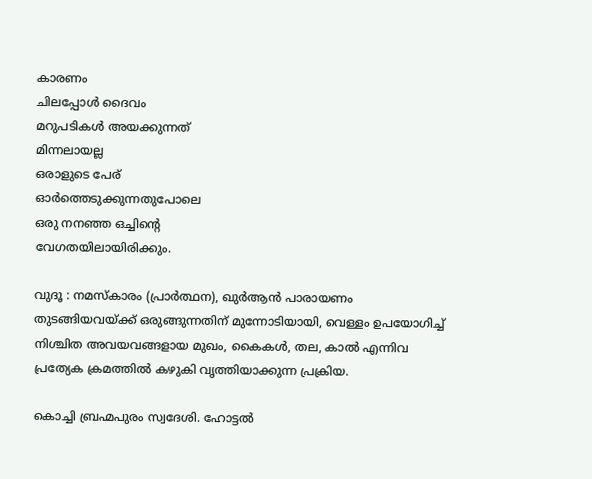കാരണം
ചിലപ്പോൾ ദൈവം
മറുപടികൾ അയക്കുന്നത്
മിന്നലായല്ല
ഒരാളുടെ പേര്
ഓർത്തെടുക്കുന്നതുപോലെ
ഒരു നനഞ്ഞ ഒച്ചിന്റെ
വേഗതയിലായിരിക്കും.

വുദൂ : നമസ്‌കാരം (പ്രാർത്ഥന), ഖുർആൻ പാരായണം തുടങ്ങിയവയ്ക്ക് ഒരുങ്ങുന്നതിന് മുന്നോടിയായി, വെള്ളം ഉപയോഗിച്ച് നിശ്ചിത അവയവങ്ങളായ മുഖം, കൈകൾ, തല, കാൽ എന്നിവ പ്രത്യേക ക്രമത്തിൽ കഴുകി വൃത്തിയാക്കുന്ന പ്രക്രിയ.

കൊച്ചി ബ്രഹ്മപുരം സ്വദേശി. ഹോട്ടൽ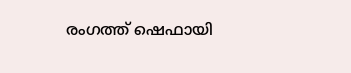രംഗത്ത് ഷെഫായി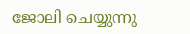ജോലി ചെയ്യുന്നു